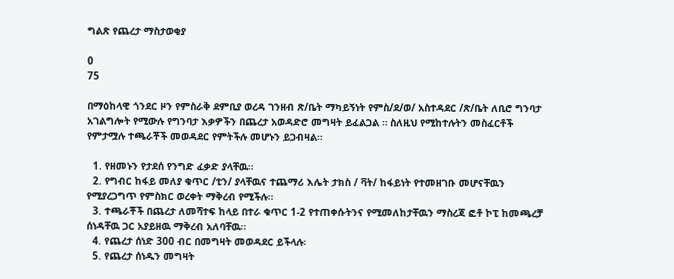ግልጽ የጨረታ ማስታወቂያ

0
75

በማዕከላዊ ጎንደር ዞን የምስራቅ ደምቢያ ወረዳ ገንዘብ ጽ/ቤት ማካይኝነት የምስ/ደ/ወ/ አስተዳደር /ጽ/ቤት ለቢሮ ግንባታ አገልግሎት የሚውሉ የግንባታ እቃዎችን በጨረታ አወዳድሮ መግዛት ይፈልጋል ። ስለዚህ የሚከተሉትን መስፈርቶች የምታሟሉ ተጫራቾች መወዳደር የምትችሉ መሆኑን ይጋብዛል፡፡

  1. የዘመኑን የታደሰ የንግድ ፈቃድ ያላቸዉ፡፡
  2. የግብር ከፋይ መለያ ቁጥር /ቲን/ ያላቸዉና ተጨማሪ እሌት ታክስ / ቫት/ ከፋይነት የተመዘገቡ መሆናቸዉን የሚያረጋግጥ የምስክር ወረቀት ማቅረብ የሚችሉ፡፡
  3. ተጫራቾች በጨረታ ለመሻተፍ ከላይ በተራ ቁጥር 1-2 የተጠቀሱትንና የሚመለከታቸዉን ማስረጃ ፎቶ ኮፒ ከመጫረቻ ሰነዳቸዉ ጋር አያይዘዉ ማቅረብ አለባቸዉ፡፡
  4. የጨረታ ሰነድ 300 ብር በመግዛት መወዳደር ይችላሉ፡
  5. የጨረታ ሰነዱን መግዛት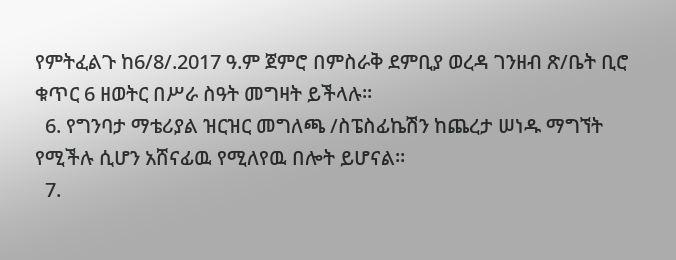የምትፈልጉ ከ6/8/.2017 ዓ.ም ጀምሮ በምስራቅ ደምቢያ ወረዳ ገንዘብ ጽ/ቤት ቢሮ ቁጥር 6 ዘወትር በሥራ ስዓት መግዛት ይችላሉ፡፡
  6. የግንባታ ማቴሪያል ዝርዝር መግለጫ /ስፔስፊኬሽን ከጨረታ ሠነዱ ማግኘት የሚችሉ ሲሆን አሸናፊዉ የሚለየዉ በሎት ይሆናል።
  7.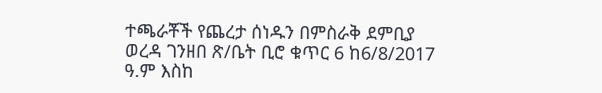ተጫራቾች የጨረታ ሰነዱን በምስራቅ ደምቢያ ወረዳ ገንዘበ ጽ/ቤት ቢሮ ቁጥር 6 ከ6/8/2017 ዓ.ም እስከ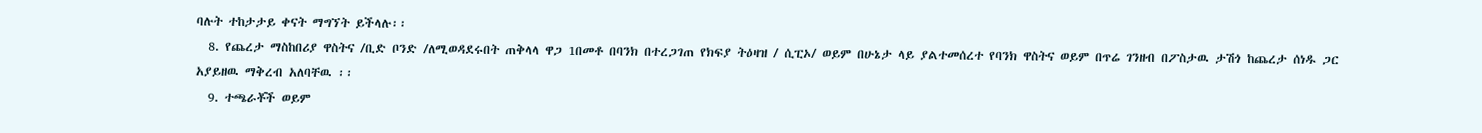ባሉት ተከታታይ ቀናት ማግኘት ይችላሉ፡፡
  8. የጨረታ ማስከበሪያ ዋስትና /ቢድ ቦንድ /ለሚወዳደሩበት ጠቅላላ ዋጋ 1በመቶ በባንክ በተረጋገጠ የክፍያ ትዕዛዝ / ሲፒኦ/ ወይም በሁኔታ ላይ ያልተመሰረተ የባንክ ዋስትና ወይም በጥሬ ገንዘብ በፖስታዉ ታሽጎ ከጨረታ ሰነዱ ጋር አያይዘዉ ማቅረብ አለባቸዉ ፡፡
  9. ተጫራቾች ወይም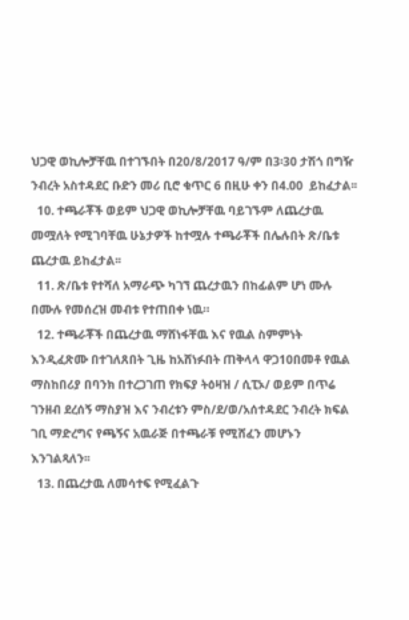ህጋዊ ወኪሎቻቸዉ በተገኙበት በ20/8/2017 ዓ/ም በ3፡30 ታሽጎ በግዥ ንብረት አስተዳደር ቡድን መሪ ቢሮ ቁጥር 6 በዚሁ ቀን በ4.00  ይከፈታል፡፡
  10. ተጫራቾች ወይም ህጋዊ ወኪሎቻቸዉ ባይገኙም ለጨረታዉ መሟለት የሚገባቸዉ ሁኔታዎች ከተሟሉ ተጫራቾች በሌሉበት ጽ/ቤቱ ጨረታዉ ይከፈታል፡፡
  11. ጽ/ቤቱ የተሻለ አማራጭ ካገኘ ጨረታዉን በከፊልም ሆነ ሙሉ በሙሉ የመሰረዝ መብቱ የተጠበቀ ነዉ።
  12. ተጫራቾች በጨረታዉ ማሸነፋቸዉ እና የዉል ስምምነት እንዲፈጽሙ በተገለጸበት ጊዜ ከአሸነፉበት ጠቅላላ ዋጋ10በመቶ የዉል ማስከበሪያ በባንክ በተረጋገጠ የክፍያ ትዕዛዝ / ሲፒኦ/ ወይም በጥሬ ገንዘብ ደረሰኝ ማስያዝ እና ንብረቱን ምስ/ደ/ወ/አሰተዳደር ንብረት ክፍል ገቢ ማድረግና የጫኝና አዉራጅ በተጫራቹ የሚሸፈን መሆኑን እንገልጻለን፡፡
  13. በጨረታዉ ለመሳተፍ የሚፈልጉ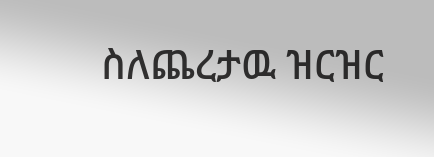ስለጨረታዉ ዝርዝር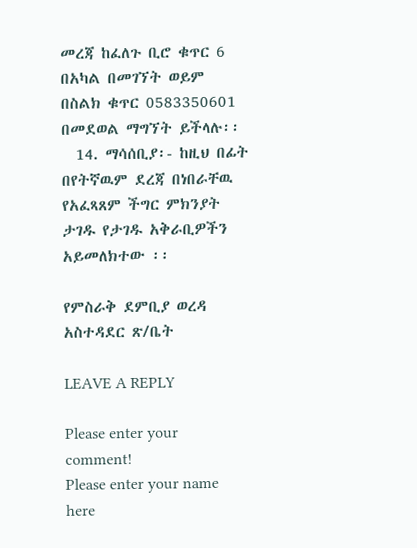መረጃ ከፈለጉ ቢሮ ቁጥር 6 በአካል በመገኘት ወይም በስልክ ቁጥር 0583350601 በመደወል ማግኘት ይችላሉ፡፡
  14. ማሳሰቢያ፡- ከዚህ በፊት በየትኛዉም ደረጃ በነበራቸዉ የአፈጻጸም ችግር ምክንያት ታገዱ የታገዱ አቅራቢዎችን አይመለክተው ፡፡

የምስራቅ ደምቢያ ወረዳ አስተዳደር ጽ/ቤት

LEAVE A REPLY

Please enter your comment!
Please enter your name here